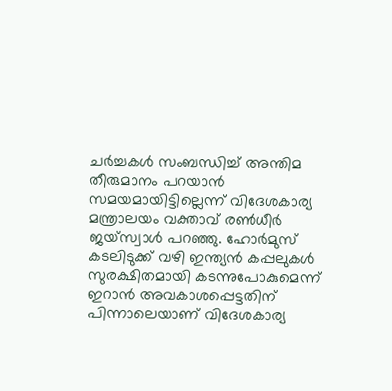ചർച്ചകൾ സംബന്ധിച്ച് അന്തിമ തീരുമാനം പറയാൻ സമയമായിട്ടില്ലെന്ന് വിദേശകാര്യ മന്ത്രാലയം വക്താവ് രൺധീർ ജയ്സ്വാൾ പറഞ്ഞു. ഹോർമുസ് കടലിടുക്ക് വഴി ഇന്ത്യൻ കപ്പലുകൾ സുരക്ഷിതമായി കടന്നുപോകുമെന്ന് ഇറാൻ അവകാശപ്പെട്ടതിന് പിന്നാലെയാണ് വിദേശകാര്യ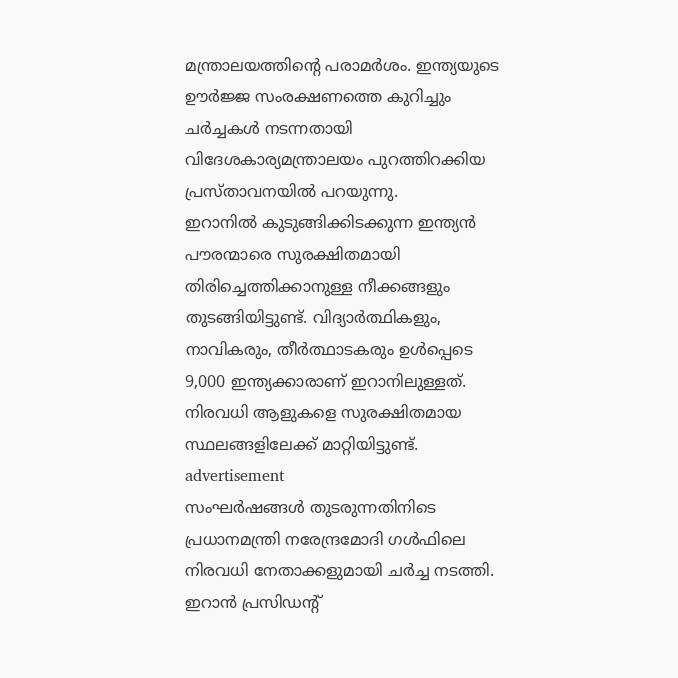മന്ത്രാലയത്തിന്റെ പരാമർശം. ഇന്ത്യയുടെ ഊർജ്ജ സംരക്ഷണത്തെ കുറിച്ചും ചർച്ചകൾ നടന്നതായി വിദേശകാര്യമന്ത്രാലയം പുറത്തിറക്കിയ പ്രസ്താവനയിൽ പറയുന്നു.
ഇറാനിൽ കുടുങ്ങിക്കിടക്കുന്ന ഇന്ത്യൻ പൗരന്മാരെ സുരക്ഷിതമായി തിരിച്ചെത്തിക്കാനുള്ള നീക്കങ്ങളും തുടങ്ങിയിട്ടുണ്ട്. വിദ്യാർത്ഥികളും, നാവികരും, തീർത്ഥാടകരും ഉൾപ്പെടെ 9,000 ഇന്ത്യക്കാരാണ് ഇറാനിലുള്ളത്. നിരവധി ആളുകളെ സുരക്ഷിതമായ സ്ഥലങ്ങളിലേക്ക് മാറ്റിയിട്ടുണ്ട്.
advertisement
സംഘർഷങ്ങൾ തുടരുന്നതിനിടെ പ്രധാനമന്ത്രി നരേന്ദ്രമോദി ഗൾഫിലെ നിരവധി നേതാക്കളുമായി ചർച്ച നടത്തി. ഇറാൻ പ്രസിഡന്റ്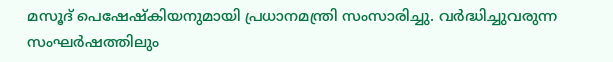മസൂദ് പെഷേഷ്കിയനുമായി പ്രധാനമന്ത്രി സംസാരിച്ചു. വർദ്ധിച്ചുവരുന്ന സംഘർഷത്തിലും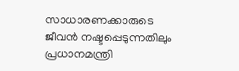സാധാരണക്കാരുടെ ജീവൻ നഷ്ടപ്പെടുന്നതിലും പ്രധാനമന്ത്രി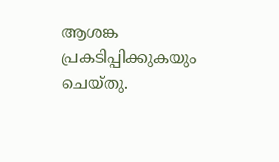ആശങ്ക പ്രകടിപ്പിക്കുകയും ചെയ്തു.